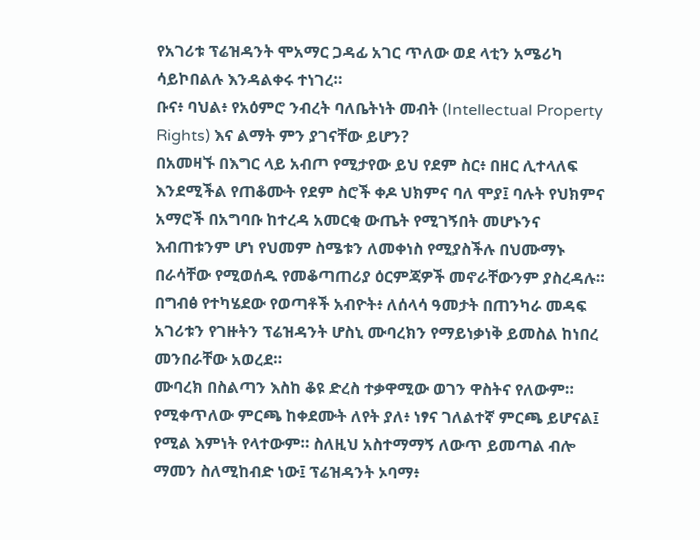የአገሪቱ ፕሬዝዳንት ሞአማር ጋዳፊ አገር ጥለው ወደ ላቲን አሜሪካ ሳይኮበልሉ እንዳልቀሩ ተነገረ።
ቡና፥ ባህል፥ የአዕምሮ ንብረት ባለቤትነት መብት (Intellectual Property Rights) እና ልማት ምን ያገናቸው ይሆን?
በአመዛኙ በእግር ላይ አብጦ የሚታየው ይህ የደም ስር፥ በዘር ሊተላለፍ እንደሚችል የጠቆሙት የደም ስሮች ቀዶ ህክምና ባለ ሞያ፤ ባሉት የህክምና አማሮች በአግባቡ ከተረዳ አመርቂ ውጤት የሚገኝበት መሆኑንና እብጠቱንም ሆነ የህመም ስሜቱን ለመቀነስ የሚያስችሉ በህሙማኑ በራሳቸው የሚወሰዱ የመቆጣጠሪያ ዕርምጃዎች መኖራቸውንም ያስረዳሉ።
በግብፅ የተካሄደው የወጣቶች አብዮት፥ ለሰላሳ ዓመታት በጠንካራ መዳፍ አገሪቱን የገዙትን ፕሬዝዳንት ሆስኒ ሙባረክን የማይነቃነቅ ይመስል ከነበረ መንበራቸው አወረደ።
ሙባረክ በስልጣን እስከ ቆዩ ድረስ ተቃዋሚው ወገን ዋስትና የለውም። የሚቀጥለው ምርጫ ከቀደሙት ለየት ያለ፥ ነፃና ገለልተኛ ምርጫ ይሆናል፤ የሚል እምነት የላተውም። ስለዚህ አስተማማኝ ለውጥ ይመጣል ብሎ ማመን ስለሚከብድ ነው፤ ፕሬዝዳንት ኦባማ፥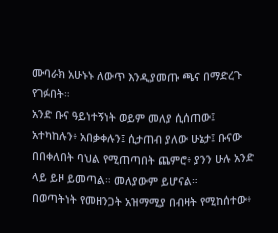ሙባራክ አሁኑኑ ለውጥ እንዲያመጡ ጫና በማድረጉ የገፉበት።
አንድ ቡና ዓይነተኝነት ወይም መለያ ሲሰጠው፤ አተካከሉን፥ አበቃቀሉን፤ ሲታጠብ ያለው ሁኔታ፤ ቡናው በበቀለበት ባህል የሚጠጣበት ጨምሮ፥ ያንን ሁሉ አንድ ላይ ይዞ ይመጣል። መለያውም ይሆናል።
በወጣትነት የመዘንጋት አዝማሚያ በብዛት የሚከሰተው፥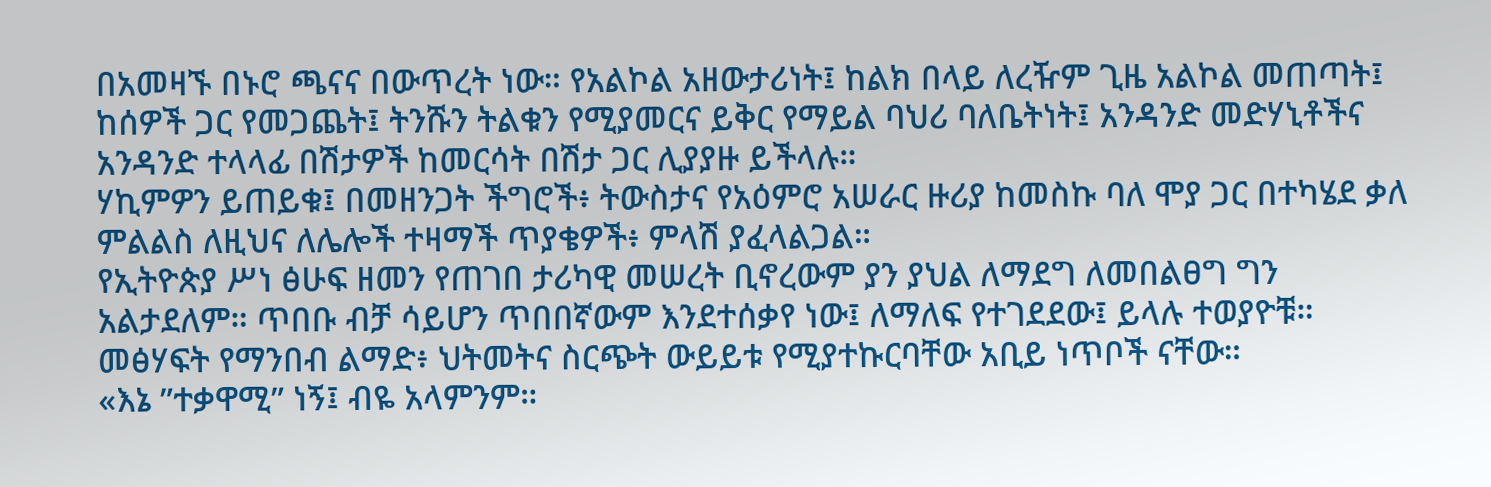በአመዛኙ በኑሮ ጫናና በውጥረት ነው። የአልኮል አዘውታሪነት፤ ከልክ በላይ ለረዥም ጊዜ አልኮል መጠጣት፤ ከሰዎች ጋር የመጋጨት፤ ትንሹን ትልቁን የሚያመርና ይቅር የማይል ባህሪ ባለቤትነት፤ አንዳንድ መድሃኒቶችና አንዳንድ ተላላፊ በሽታዎች ከመርሳት በሽታ ጋር ሊያያዙ ይችላሉ።
ሃኪምዎን ይጠይቁ፤ በመዘንጋት ችግሮች፥ ትውስታና የአዕምሮ አሠራር ዙሪያ ከመስኩ ባለ ሞያ ጋር በተካሄደ ቃለ ምልልስ ለዚህና ለሌሎች ተዛማች ጥያቄዎች፥ ምላሽ ያፈላልጋል።
የኢትዮጵያ ሥነ ፅሁፍ ዘመን የጠገበ ታሪካዊ መሠረት ቢኖረውም ያን ያህል ለማደግ ለመበልፀግ ግን አልታደለም። ጥበቡ ብቻ ሳይሆን ጥበበኛውም እንደተሰቃየ ነው፤ ለማለፍ የተገደደው፤ ይላሉ ተወያዮቹ። መፅሃፍት የማንበብ ልማድ፥ ህትመትና ስርጭት ውይይቱ የሚያተኩርባቸው አቢይ ነጥቦች ናቸው።
«እኔ ”ተቃዋሚ” ነኝ፤ ብዬ አላምንም።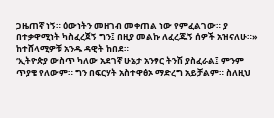ጋዜጠኛ ነኝ። ዕውነትን መዘገብ መቀጠል ነው የምፈልገው። ያ በተቃዋሚነት ካስፈረጀኝ ግን፤ በዚያ መልኩ ለፈረጁኝ ሰዎች አዝናለሁ።» ከተሸላሚዎቹ አንዱ ዳዊት ከበደ።
‘ኢትዮጵያ ውስጥ ካለው አደገኛ ሁኔታ አንፃር ትንሽ ያስፈራል፤ ምንም ጥያቄ የለውም። ግን በፍርሃት አስተዋፅኦ ማድረግ አይቻልም። ስለዚህ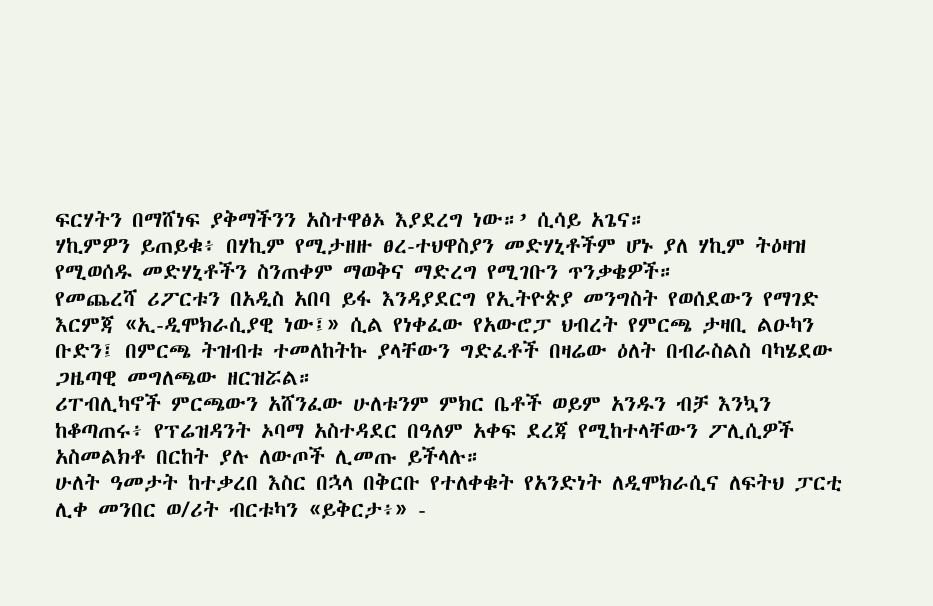ፍርሃትን በማሸነፍ ያቅማችንን አስተዋፅኦ እያደረግ ነው።’ ሲሳይ አጌና።
ሃኪምዎን ይጠይቁ፥ በሃኪም የሚታዘዙ ፀረ-ተህዋስያን መድሃኒቶችም ሆኑ ያለ ሃኪም ትዕዛዝ የሚወሰዱ መድሃኒቶችን ስንጠቀም ማወቅና ማድረግ የሚገቡን ጥንቃቄዎች።
የመጨረሻ ሪፖርቱን በአዲስ አበባ ይፋ እንዳያደርግ የኢትዮጵያ መንግስት የወሰደውን የማገድ እርምጃ «ኢ-ዲሞክራሲያዊ ነው፤» ሲል የነቀፈው የአውሮፓ ህብረት የምርጫ ታዛቢ ልዑካን ቡድን፤ በምርጫ ትዝብቱ ተመለከትኩ ያላቸውን ግድፈቶች በዛሬው ዕለት በብራስልስ ባካሄደው ጋዜጣዊ መግለጫው ዘርዝሯል።
ሪፐብሊካኖች ምርጫውን አሸንፈው ሁለቱንም ምክር ቤቶች ወይም አንዱን ብቻ እንኳን ከቆጣጠሩ፥ የፕሬዝዳንት ኦባማ አስተዳደር በዓለም አቀፍ ደረጃ የሚከተላቸውን ፖሊሲዎች አስመልክቶ በርከት ያሉ ለውጦች ሊመጡ ይችላሉ።
ሁለት ዓመታት ከተቃረበ እስር በኋላ በቅርቡ የተለቀቁት የአንድነት ለዲሞክራሲና ለፍትህ ፓርቲ ሊቀ መንበር ወ/ሪት ብርቱካን «ይቅርታ፥» -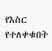የእስር የተለቀቁበት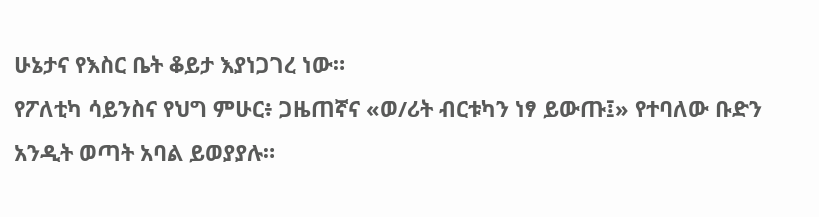ሁኔታና የእስር ቤት ቆይታ እያነጋገረ ነው።
የፖለቲካ ሳይንስና የህግ ምሁር፥ ጋዜጠኛና «ወ/ሪት ብርቱካን ነፃ ይውጡ፤» የተባለው ቡድን አንዲት ወጣት አባል ይወያያሉ።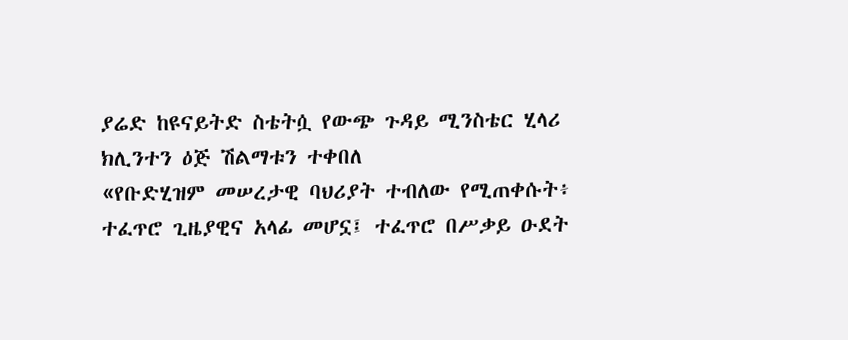ያሬድ ከዩናይትድ ስቴትሷ የውጭ ጉዳይ ሚንስቴር ሂላሪ ክሊንተን ዕጅ ሽልማቱን ተቀበለ
«የቡድሂዝም መሠረታዊ ባህሪያት ተብለው የሚጠቀሱት፥ ተፈጥሮ ጊዜያዊና አላፊ መሆኗ፤ ተፈጥሮ በሥቃይ ዑደት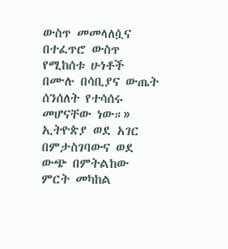ውስጥ መመላለሷና በተፈጥሮ ውስጥ የሚከሰቱ ሁነቶች በሙሉ በሳቢያና ውጤት ሰንሰለት የተሳሰሩ መሆናቸው ነው።»
ኢትዮጵያ ወደ አገር በምታስገባውና ወደ ውጭ በምትልከው ምርት መካከል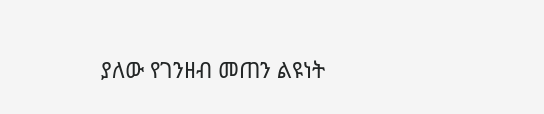ያለው የገንዘብ መጠን ልዩነት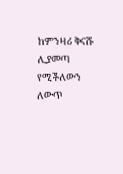ከምንዛሪ ቅናሹ ሊያመጣ የሚችለውን ለውጥ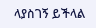ላያስገኝ ይችላል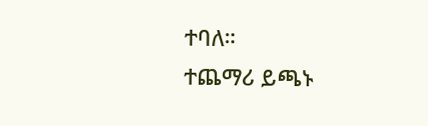ተባለ።
ተጨማሪ ይጫኑ